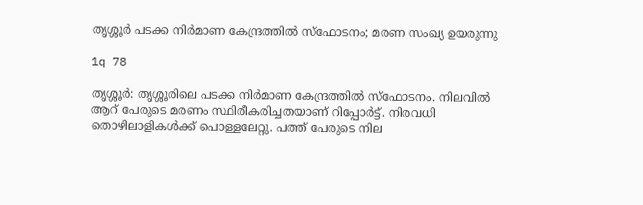തൃശ്ശൂര്‍ പടക്ക നിര്‍മാണ കേന്ദ്രത്തില്‍ സ്‌ഫോടനം; മരണ സംഖ്യ ഉയരുന്നു

1q 78

തൃശ്ശൂര്‍: തൃശ്ശൂരിലെ പടക്ക നിര്‍മാണ കേന്ദ്രത്തില്‍ സ്‌ഫോടനം. നിലവില്‍ ആറ് പേരുടെ മരണം സ്ഥിരീകരിച്ചതയാണ് റിപ്പോര്‍ട്ട്. നിരവധി തൊഴിലാളികള്‍ക്ക് പൊള്ളലേറ്റു. പത്ത് പേരുടെ നില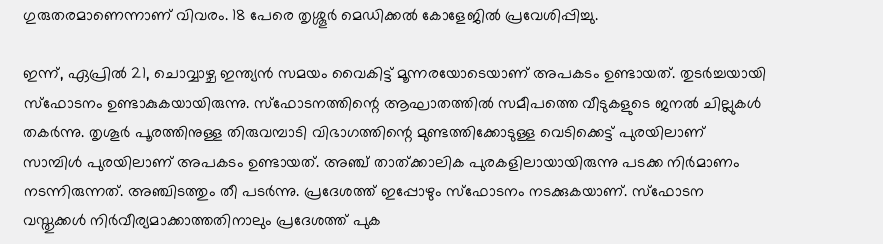ഗുരുതരമാണെന്നാണ് വിവരം. 18 പേരെ തൃശ്ശൂര്‍ മെഡിക്കല്‍ കോളേജില്‍ പ്രവേശിപ്പിച്ചു.

ഇന്ന്, ഏപ്രില്‍ 21, ചൊവ്വാഴ്ച ഇന്ത്യന്‍ സമയം വൈകിട്ട് മൂന്നരയോടെയാണ് അപകടം ഉണ്ടായത്. തുടര്‍ച്ചയായി സ്ഫോടനം ഉണ്ടാകുകയായിരുന്നു. സ്‌ഫോടനത്തിന്റെ ആഘാതത്തില്‍ സമീപത്തെ വീടുകളുടെ ജനല്‍ ചില്ലുകള്‍ തകര്‍ന്നു. തൃശൂര്‍ പൂരത്തിനുള്ള തിരുവമ്പാടി വിഭാഗത്തിന്റെ മുണ്ടത്തിക്കോടുള്ള വെടിക്കെട്ട് പുരയിലാണ് സാമ്പിള്‍ പുരയിലാണ് അപകടം ഉണ്ടായത്. അഞ്ച് താത്ക്കാലിക പുരകളിലായായിരുന്നു പടക്ക നിര്‍മാണം നടന്നിരുന്നത്. അഞ്ചിടത്തും തീ പടര്‍ന്നു. പ്രദേശത്ത് ഇപ്പോഴും സ്‌ഫോടനം നടക്കുകയാണ്. സ്‌ഫോടന വസ്തുക്കള്‍ നിര്‍വീര്യമാക്കാത്തതിനാലും പ്രദേശത്ത് പുക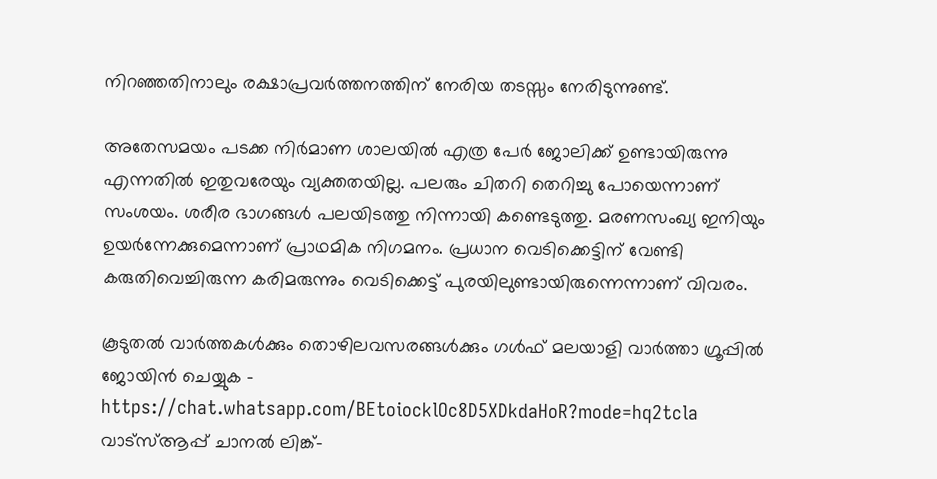നിറഞ്ഞതിനാലും രക്ഷാപ്രവര്‍ത്തനത്തിന് നേരിയ തടസ്സം നേരിടുന്നുണ്ട്.

അതേസമയം പടക്ക നിര്‍മാണ ശാലയില്‍ എത്ര പേര്‍ ജോലിക്ക് ഉണ്ടായിരുന്നു എന്നതില്‍ ഇതുവരേയും വ്യക്തതയില്ല. പലരും ചിതറി തെറിച്ചു പോയെന്നാണ് സംശയം. ശരീര ഭാഗങ്ങള്‍ പലയിടത്തു നിന്നായി കണ്ടെടുത്തു. മരണസംഖ്യ ഇനിയും ഉയര്‍ന്നേക്കുമെന്നാണ് പ്രാഥമിക നിഗമനം. പ്രധാന വെടിക്കെട്ടിന് വേണ്ടി കരുതിവെച്ചിരുന്ന കരിമരുന്നും വെടിക്കെട്ട് പുരയിലുണ്ടായിരുന്നെന്നാണ് വിവരം.

കൂടുതല്‍ വാര്‍ത്തകള്‍ക്കും തൊഴിലവസരങ്ങള്‍ക്കും ഗള്‍ഫ് മലയാളി വാര്‍ത്താ ഗ്രൂപ്പില്‍ ജോയിന്‍ ചെയ്യുക – https://chat.whatsapp.com/BEtoiocklOc8D5XDkdaHoR?mode=hq2tcla
വാട്‌സ്ആപ്പ് ചാനല്‍ ലിങ്ക്-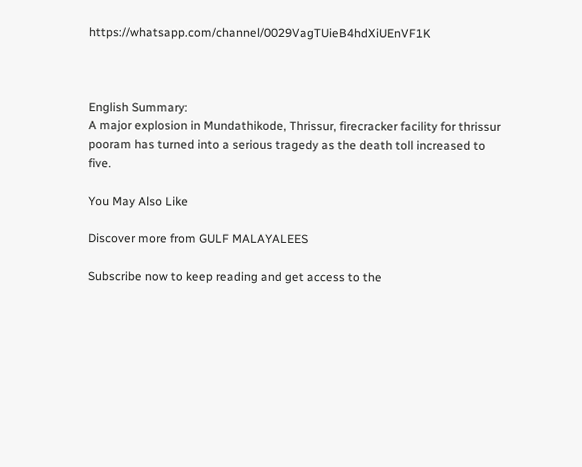https://whatsapp.com/channel/0029VagTUieB4hdXiUEnVF1K



English Summary:
A major explosion in Mundathikode, Thrissur, firecracker facility for thrissur pooram has turned into a serious tragedy as the death toll increased to five.

You May Also Like

Discover more from GULF MALAYALEES

Subscribe now to keep reading and get access to the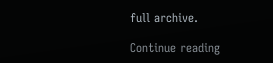full archive.

Continue reading